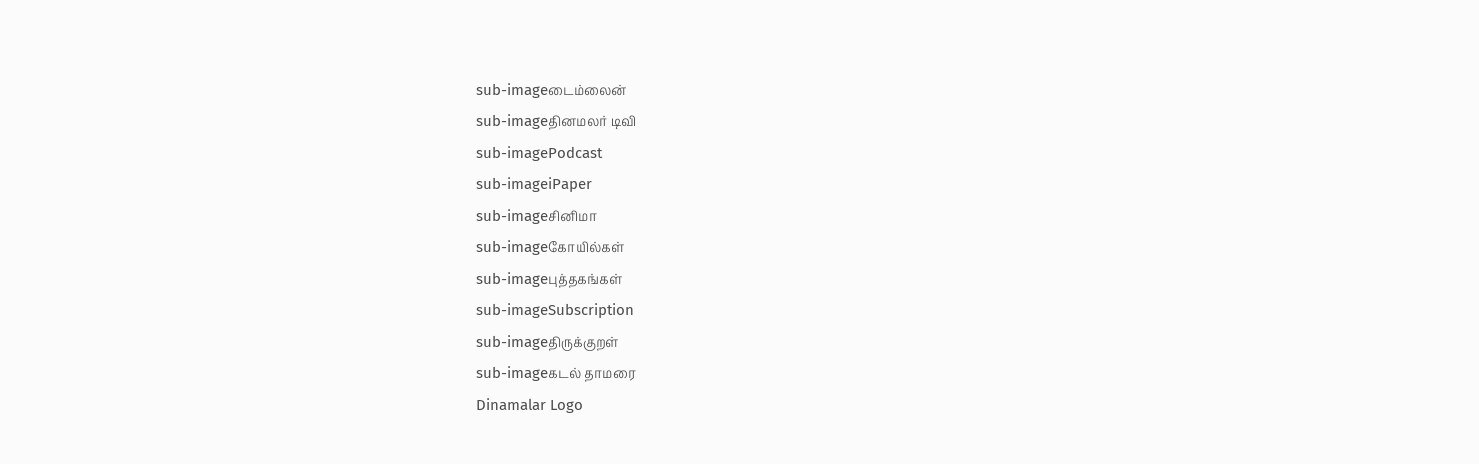sub-imageடைம்லைன்
sub-imageதினமலர் டிவி
sub-imagePodcast
sub-imageiPaper
sub-imageசினிமா
sub-imageகோயில்கள்
sub-imageபுத்தகங்கள்
sub-imageSubscription
sub-imageதிருக்குறள்
sub-imageகடல் தாமரை
Dinamalar Logo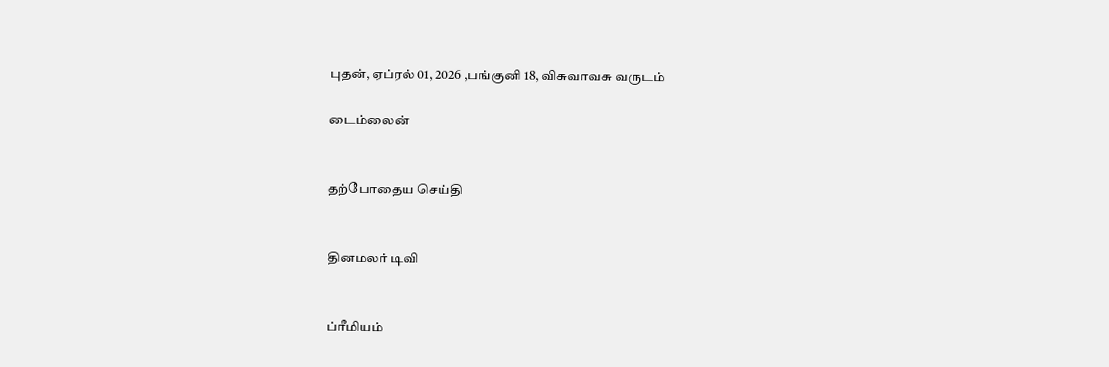புதன், ஏப்ரல் 01, 2026 ,பங்குனி 18, விசுவாவசு வருடம்

டைம்லைன்


தற்போதைய செய்தி


தினமலர் டிவி


ப்ரீமியம்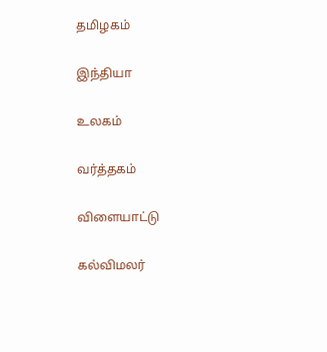தமிழகம்


இந்தியா


உலகம்


வர்த்தகம்


விளையாட்டு


கல்விமலர்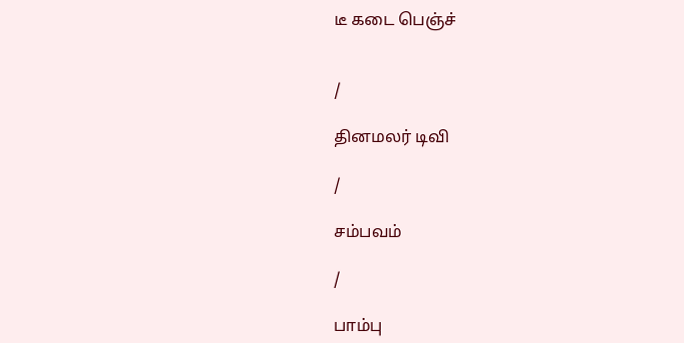டீ கடை பெஞ்ச்


/

தினமலர் டிவி

/

சம்பவம்

/

பாம்பு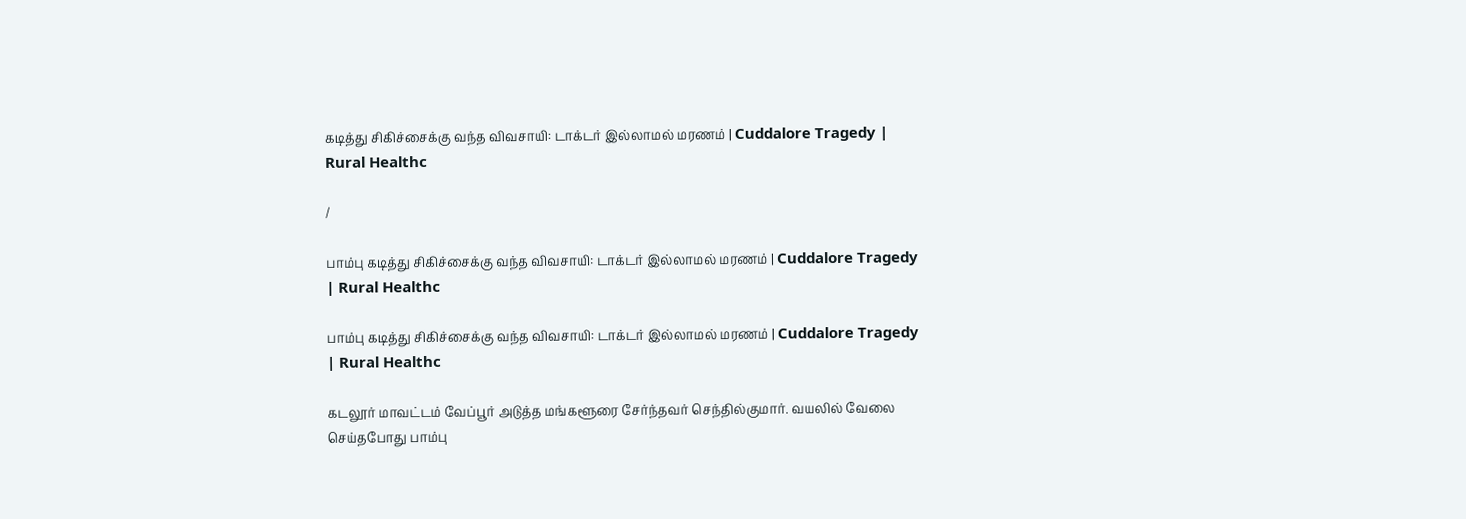கடித்து சிகிச்சைக்கு வந்த விவசாயி: டாக்டர் இல்லாமல் மரணம் | Cuddalore Tragedy | Rural Healthc

/

பாம்பு கடித்து சிகிச்சைக்கு வந்த விவசாயி: டாக்டர் இல்லாமல் மரணம் | Cuddalore Tragedy | Rural Healthc

பாம்பு கடித்து சிகிச்சைக்கு வந்த விவசாயி: டாக்டர் இல்லாமல் மரணம் | Cuddalore Tragedy | Rural Healthc

கடலூர் மாவட்டம் வேப்பூர் அடுத்த மங்களூரை சேர்ந்தவர் செந்தில்குமார். வயலில் வேலை செய்தபோது பாம்பு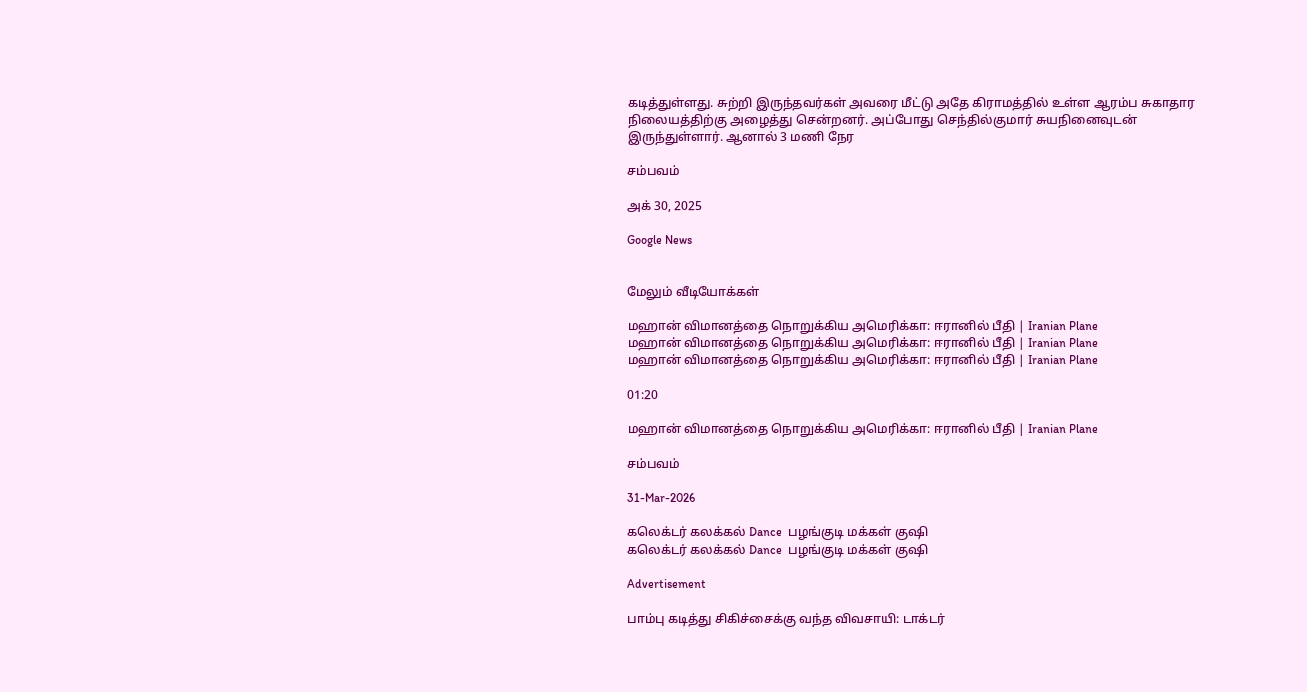கடித்துள்ளது. சுற்றி இருந்தவர்கள் அவரை மீட்டு அதே கிராமத்தில் உள்ள ஆரம்ப சுகாதார நிலையத்திற்கு அழைத்து சென்றனர். அப்போது செந்தில்குமார் சுயநினைவுடன் இருந்துள்ளார். ஆனால் 3 மணி நேர

சம்பவம்

அக் 30, 2025

Google News


மேலும் வீடியோக்கள்

மஹான் விமானத்தை நொறுக்கிய அமெரிக்கா: ஈரானில் பீதி | Iranian Plane
மஹான் விமானத்தை நொறுக்கிய அமெரிக்கா: ஈரானில் பீதி | Iranian Plane
மஹான் விமானத்தை நொறுக்கிய அமெரிக்கா: ஈரானில் பீதி | Iranian Plane

01:20

மஹான் விமானத்தை நொறுக்கிய அமெரிக்கா: ஈரானில் பீதி | Iranian Plane

சம்பவம்

31-Mar-2026

கலெக்டர் கலக்கல் Dance  பழங்குடி மக்கள் குஷி
கலெக்டர் கலக்கல் Dance  பழங்குடி மக்கள் குஷி

Advertisement

பாம்பு கடித்து சிகிச்சைக்கு வந்த விவசாயி: டாக்டர்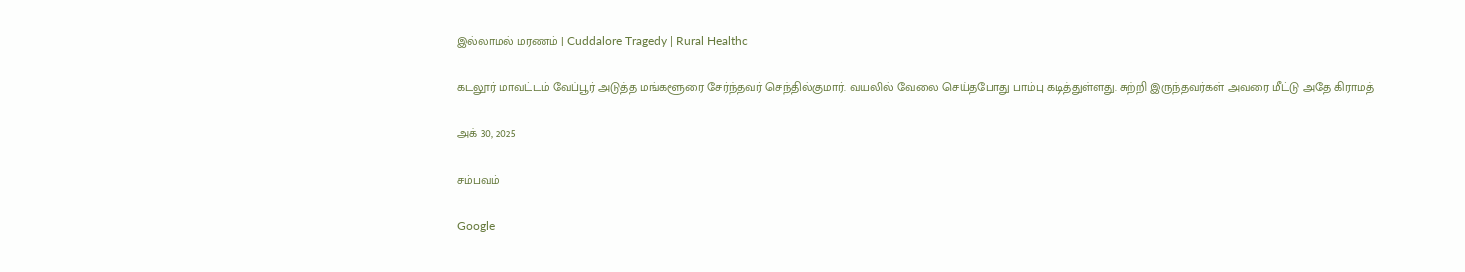இல்லாமல் மரணம் | Cuddalore Tragedy | Rural Healthc

கடலூர் மாவட்டம் வேப்பூர் அடுத்த மங்களூரை சேர்ந்தவர் செந்தில்குமார். வயலில் வேலை செய்தபோது பாம்பு கடித்துள்ளது. சுற்றி இருந்தவர்கள் அவரை மீட்டு அதே கிராமத்

அக் 30, 2025

சம்பவம்

Google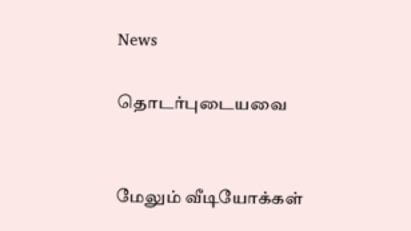News

தொடர்புடையவை


மேலும் வீடியோக்கள்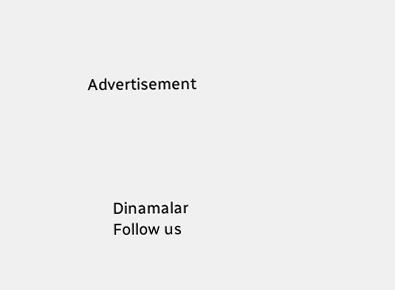Advertisement





      Dinamalar
      Follow us